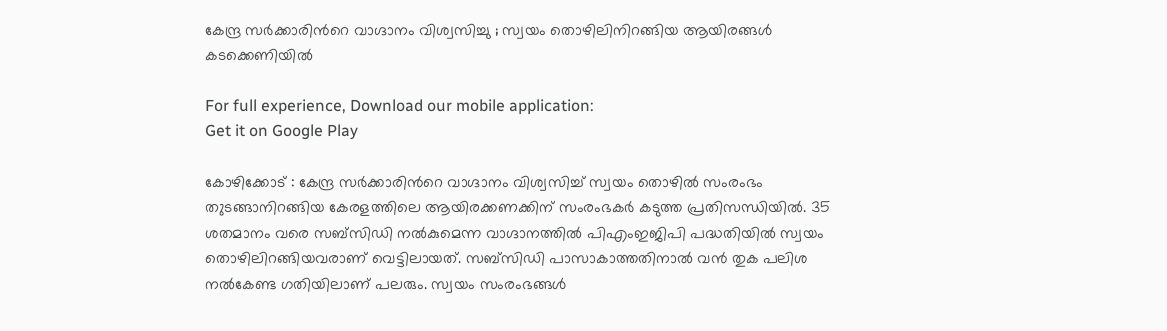കേന്ദ്ര സര്‍ക്കാരിന്‍റെ വാഗ്ദാനം വിശ്വസിച്ചു ; സ്വയം തൊഴിലിനിറങ്ങിയ ആയിരങ്ങള്‍ കടക്കെണിയിൽ

For full experience, Download our mobile application:
Get it on Google Play

കോഴിക്കോട് : കേന്ദ്ര സര്‍ക്കാരിന്‍റെ വാഗ്ദാനം വിശ്വസിച്ച് സ്വയം തൊഴില്‍ സംരംഭം ത‍ുടങ്ങാനിറങ്ങിയ കേരളത്തിലെ ആയിരക്കണക്കിന് സംരംഭകര്‍ കടുത്ത പ്രതിസന്ധിയില്‍. 35 ശതമാനം വരെ സബ്സിഡി നല്‍കുമെന്ന വാഗ്ദാനത്തില്‍ പിഎംഇജിപി പദ്ധതിയില്‍ സ്വയം തൊഴിലിറങ്ങിയവരാണ് വെട്ടിലായത്. സബ്സിഡി പാസാകാത്തതിനാല്‍ വന്‍ തുക പലിശ നല്‍കേണ്ട ഗതിയിലാണ് പലരും. സ്വയം സംരംഭങ്ങള്‍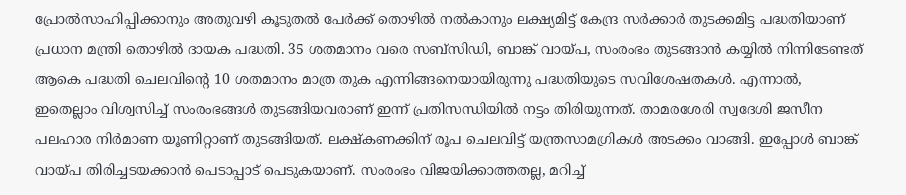പ്രോല്‍സാഹിപ്പിക്കാനും അതുവഴി കൂടുതല്‍ പേര്‍ക്ക് തൊഴില്‍ നല്‍കാനും ലക്ഷ്യമിട്ട് കേന്ദ്ര സര്‍ക്കാര്‍ തുടക്കമിട്ട പദ്ധതിയാണ് പ്രധാന മന്ത്രി തൊഴില്‍ ദായക പദ്ധതി. 35 ശതമാനം വരെ സബ്സിഡി, ബാങ്ക് വായ്പ, സംരംഭം തുടങ്ങാന്‍ കയ്യില്‍ നിന്നിടേണ്ടത് ആകെ പദ്ധതി ചെലവിന്‍റെ 10 ശതമാനം മാത്ര തുക എന്നിങ്ങനെയായിരുന്നു പദ്ധതിയുടെ സവിശേഷതകള്‍. എന്നാല്‍, ഇതെല്ലാം വിശ്വസിച്ച് സംരംഭങ്ങള്‍ തുടങ്ങിയവരാണ് ഇന്ന് പ്രതിസന്ധിയില്‍ നട്ടം തിരിയുന്നത്. താമരശേരി സ്വദേശി ജസീന പലഹാര നിര്‍മാണ യൂണിറ്റാണ് തുടങ്ങിയത്. ലക്ഷ്കണക്കിന് രൂപ ചെലവിട്ട് യന്ത്രസാമഗ്രികള്‍ അടക്കം വാങ്ങി. ഇപ്പോള്‍ ബാങ്ക് വായ്പ തിരിച്ചടയക്കാന്‍ പെടാപ്പാട് പെടുകയാണ്. സംരംഭം വിജയിക്കാത്തതല്ല, മറിച്ച്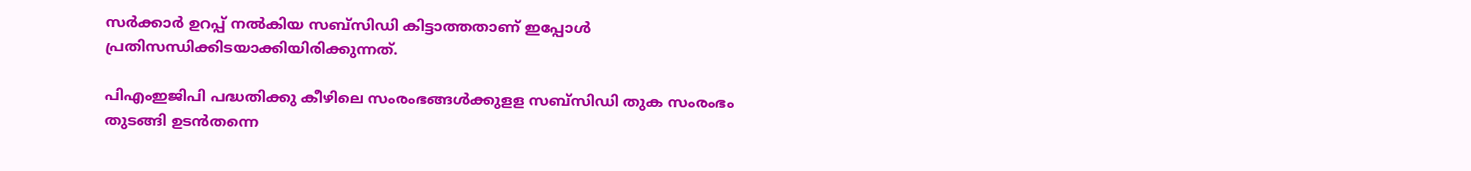സര്‍ക്കാര്‍ ഉറപ്പ് നല്‍കിയ സബ്സിഡി കിട്ടാത്തതാണ് ഇപ്പോള്‍ പ്രതിസന്ധിക്കിടയാക്കിയിരിക്കുന്നത്.

പിഎംഇജിപി പദ്ധതിക്കു കീഴിലെ സംരംഭങ്ങള്‍ക്കുളള സബ്സിഡി തുക സംരംഭം തുടങ്ങി ഉടന്‍തന്നെ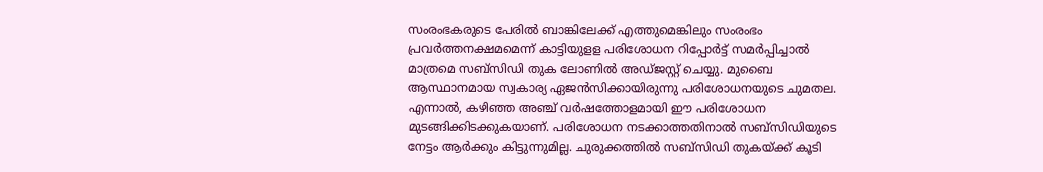സംരംഭകരുടെ പേരില്‍ ബാങ്കിലേക്ക് എത്തുമെങ്കിലും സംരംഭം പ്രവര്‍ത്തനക്ഷമമെന്ന് കാട്ടിയുളള പരിശോധന റിപ്പോര്‍ട്ട് സമര്‍പ്പിച്ചാല്‍ മാത്രമെ സബ്സിഡി തുക ലോണില്‍ അഡ്ജസ്റ്റ് ചെയ്യു. മുബൈ ആസ്ഥാനമായ സ്വകാര്യ ഏജന്‍സിക്കായിരുന്നു പരിശോധനയുടെ ചുമതല. എന്നാല്‍, കഴിഞ്ഞ അഞ്ച് വര്‍ഷത്തോളമായി ഈ പരിശോധന മുടങ്ങിക്കിടക്കുകയാണ്. പരിശോധന നടക്കാത്തതിനാല്‍ സബ്സിഡിയുടെ നേട്ടം ആര്‍ക്കും കിട്ടുന്നുമില്ല. ചുരുക്കത്തില്‍ സബ്സിഡി തുകയ്ക്ക് കൂടി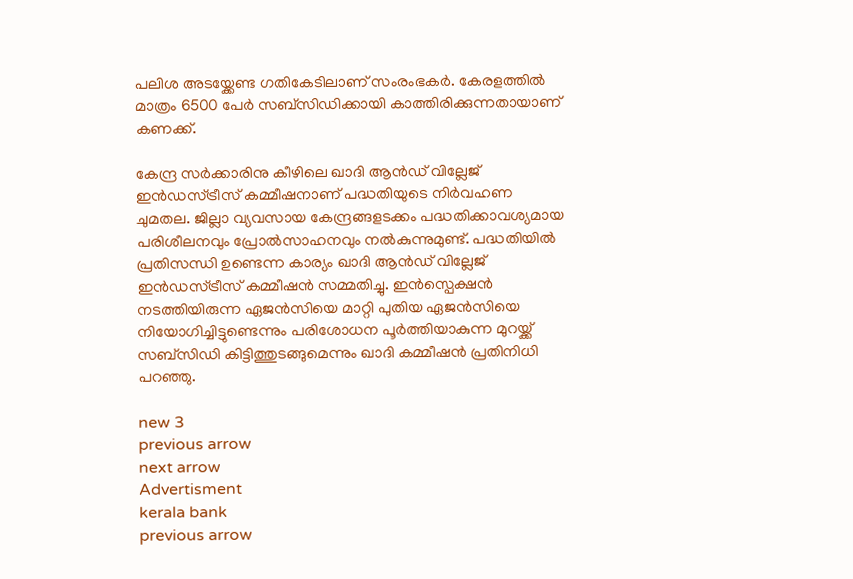പലിശ അടയ്ക്കേണ്ട ഗതികേടിലാണ് സംരംഭകര്‍. കേരളത്തില്‍ മാത്രം 6500 പേര്‍ സബ്സിഡിക്കായി കാത്തിരിക്കുന്നതായാണ് കണക്ക്.

കേന്ദ്ര സര്‍ക്കാരിനു കീഴിലെ ഖാദി ആന്‍ഡ് വി‍ല്ലേജ് ഇന്‍ഡസ്ട്രീസ് കമ്മീഷനാണ് പദ്ധതിയുടെ നിര്‍വഹണ ചുമതല. ജില്ലാ വ്യവസായ കേന്ദ്രങ്ങളടക്കം പദ്ധതിക്കാവശ്യമായ പരിശീലനവും പ്രോല്‍സാഹനവും നല്‍കുന്നുമുണ്ട്. പദ്ധതിയില്‍ പ്രതിസന്ധി ഉണ്ടെന്ന കാര്യം ഖാദി ആന്‍ഡ് വില്ലേജ് ഇന്‍ഡസ്ട്രീസ് കമ്മീഷന്‍ സമ്മതിച്ചു. ഇന്‍സ്പെക്ഷന്‍ നടത്തിയിരുന്ന ഏജന്‍സിയെ മാറ്റി പുതിയ ഏജന്‍സിയെ നിയോഗിച്ചിട്ടുണ്ടെന്നും പരിശോധന പൂര്‍ത്തിയാകുന്ന മുറയ്ക്ക് സബ്സിഡി കിട്ടിത്തുടങ്ങുമെന്നും ഖാദി കമ്മീഷന്‍ പ്രതിനിധി പറഞ്ഞു.

new 3
previous arrow
next arrow
Advertisment
kerala bank
previous arrow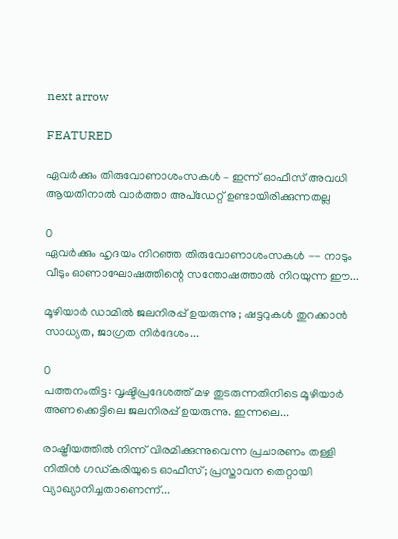next arrow

FEATURED

ഏവര്‍ക്കും തിരുവോണാശംസകള്‍ – ഇന്ന് ഓഫീസ് അവധി ആയതിനാല്‍ വാര്‍ത്താ അപ്ഡേറ്റ് ഉണ്ടായിരിക്കുന്നതല്ല

0
ഏവർക്കും ഹൃദയം നിറഞ്ഞ തിരുവോണാശംസകൾ -- നാടും വീടും ഓണാഘോഷത്തിന്റെ സന്തോഷത്താൽ നിറയുന്ന ഈ...

മൂഴിയാർ ഡാമിൽ ജലനിരപ്പ് ഉയരുന്നു ; ഷട്ടറുകൾ തുറക്കാൻ സാധ്യത, ജാഗ്രത നിർദേശം...

0
പത്തനംതിട്ട: വൃഷ്ടിപ്രദേശത്ത് മഴ തുടരുന്നതിനിടെ മൂഴിയാർ അണക്കെട്ടിലെ ജലനിരപ്പ് ഉയരുന്നു. ഇന്നലെ...

രാഷ്ട്രീയത്തിൽ നിന്ന് വിരമിക്കുന്നുവെന്ന പ്രചാരണം തള്ളി നിതിൻ ഗഡ്കരിയുടെ ഓഫീസ്; പ്രസ്താവന തെറ്റായി വ്യാഖ്യാനിച്ചതാണെന്ന്...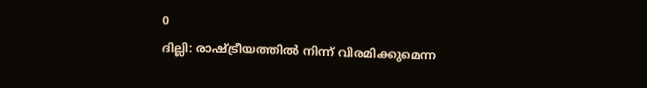0
ദില്ലി: രാഷ്ട്രീയത്തിൽ നിന്ന് വിരമിക്കുമെന്ന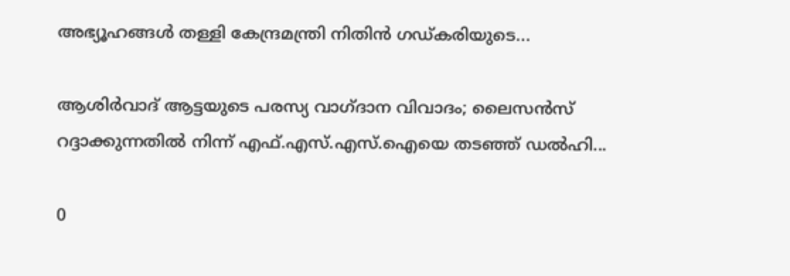അഭ്യൂഹങ്ങൾ തള്ളി കേന്ദ്രമന്ത്രി നിതിൻ ഗഡ്കരിയുടെ...

ആശിർവാദ് ആട്ടയുടെ പരസ്യ വാഗ്ദാന വിവാദം; ലൈസൻസ് റദ്ദാക്കുന്നതിൽ നിന്ന് എഫ്.എസ്.എസ്.ഐയെ തടഞ്ഞ് ഡൽഹി...

0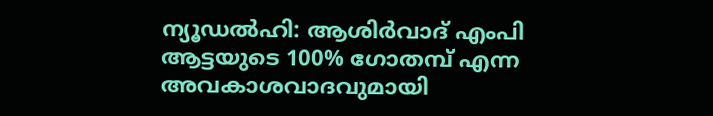ന്യൂഡല്‍ഹി: ആശിര്‍വാദ് എംപി ആട്ടയുടെ 100% ഗോതമ്പ് എന്ന അവകാശവാദവുമായി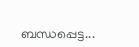ബന്ധപ്പെട്ട...